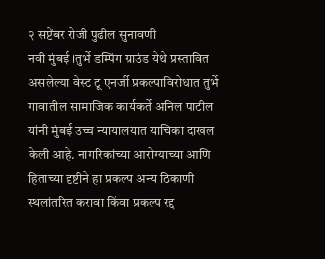२ सप्टेंबर रोजी पुढील सुनावणी
नवी मुंबई ।तुर्भे डम्पिंग ग्राउंड येथे प्रस्तावित असलेल्या वेस्ट टू एनर्जी प्रकल्पाविरोधात तुर्भे गावातील सामाजिक कार्यकर्ते अनिल पाटील यांनी मुंबई उच्च न्यायालयात याचिका दाखल केली आहे. नागरिकांच्या आरोग्याच्या आणि हिताच्या दृष्टीने हा प्रकल्प अन्य ठिकाणी स्थलांतरित करावा किंवा प्रकल्प रद्द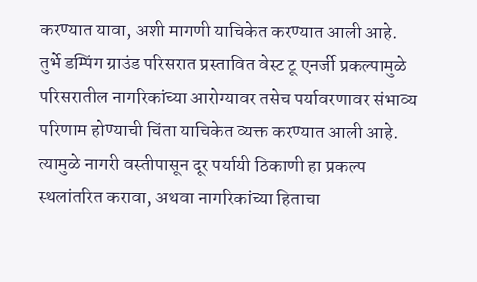करण्यात यावा, अशी मागणी याचिकेत करण्यात आली आहे.
तुर्भे डम्पिंग ग्राउंड परिसरात प्रस्तावित वेस्ट टू एनर्जी प्रकल्पामुळे परिसरातील नागरिकांच्या आरोग्यावर तसेच पर्यावरणावर संभाव्य परिणाम होण्याची चिंता याचिकेत व्यक्त करण्यात आली आहे. त्यामुळे नागरी वस्तीपासून दूर पर्यायी ठिकाणी हा प्रकल्प स्थलांतरित करावा, अथवा नागरिकांच्या हिताचा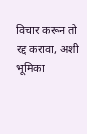विचार करून तो रद्द करावा, अशी भूमिका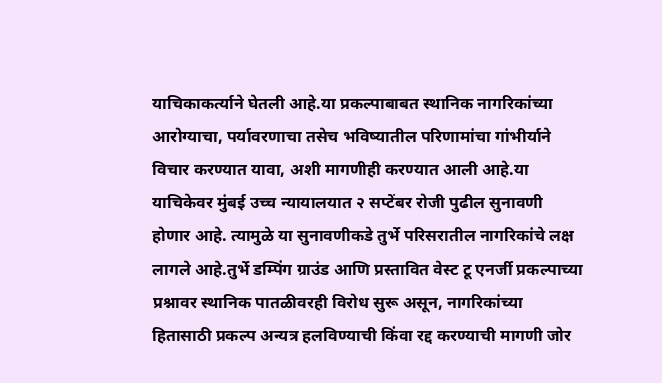याचिकाकर्त्याने घेतली आहे.या प्रकल्पाबाबत स्थानिक नागरिकांच्या आरोग्याचा, पर्यावरणाचा तसेच भविष्यातील परिणामांचा गांभीर्याने विचार करण्यात यावा, अशी मागणीही करण्यात आली आहे.या याचिकेवर मुंबई उच्च न्यायालयात २ सप्टेंबर रोजी पुढील सुनावणी होणार आहे. त्यामुळे या सुनावणीकडे तुर्भे परिसरातील नागरिकांचे लक्ष लागले आहे.तुर्भे डम्पिंग ग्राउंड आणि प्रस्तावित वेस्ट टू एनर्जी प्रकल्पाच्या प्रश्नावर स्थानिक पातळीवरही विरोध सुरू असून, नागरिकांच्या हितासाठी प्रकल्प अन्यत्र हलविण्याची किंवा रद्द करण्याची मागणी जोर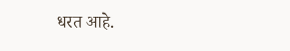धरत आहे.